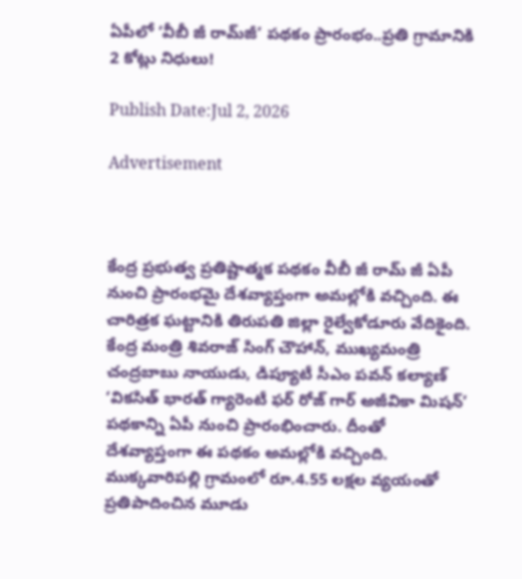ఏపీలో ‘వీబీ జీ రామ్‌జీ’ పథకం ప్రారంభం..ప్రతి గ్రామానికి 2 కోట్లు నిధులు!

Publish Date:Jul 2, 2026

Advertisement



కేంద్ర ప్రభుత్వ ప్రతిష్టాత్మక పథకం వీబీ జీ రామ్ జీ ఏపీ నుంచి ప్రారంభమై దేశవ్యాప్తంగా అమల్లోకి వచ్చింది. ఈ చారిత్రక ఘట్టానికి తిరుపతి జిల్లా రైల్వేకోడూరు వేదికైంది. కేంద్ర మంత్రి శివరాజ్ సింగ్ చౌహాన్, ముఖ్యమంత్రి చంద్రబాబు నాయుడు, డిప్యూటీ సీఎం పవన్ కల్యాణ్  ‘వికసిత్ భారత్ గ్యారెంటీ ఫర్ రోజ్ గార్ అజీవికా మిషన్’ పథకాన్ని ఏపీ నుంచి ప్రారంభించారు. దీంతో దేశవ్యాప్తంగా ఈ పథకం అమల్లోకి వచ్చింది. ముక్కవారిపల్లి గ్రామంలో రూ.4.55 లక్షల వ్యయంతో ప్రతిపాదించిన మూడు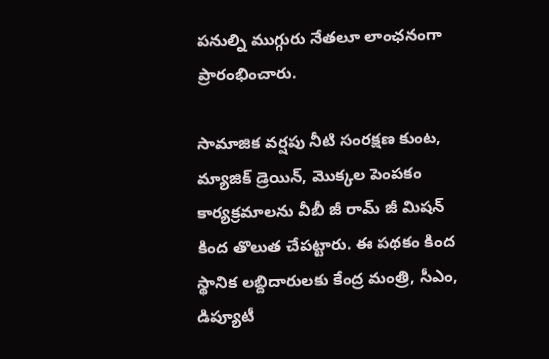పనుల్ని ముగ్గురు నేతలూ లాంఛనంగా ప్రారంభించారు.

సామాజిక వర్షపు నీటి సంరక్షణ కుంట, మ్యాజిక్ డ్రెయిన్, మొక్కల పెంపకం కార్యక్రమాలను వీబీ జీ రామ్ జీ మిషన్ కింద తొలుత చేపట్టారు. ఈ పథకం కింద స్థానిక లబ్దిదారులకు కేంద్ర మంత్రి, సీఎం, డిప్యూటీ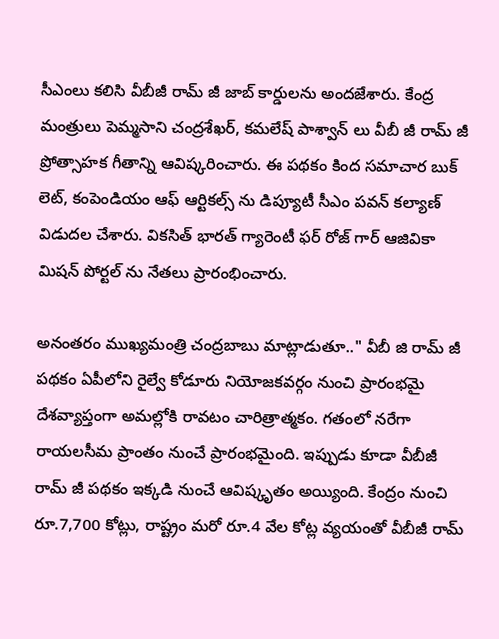సీఎంలు కలిసి వీబీజీ రామ్ జీ జాబ్ కార్డులను అందజేశారు. కేంద్ర మంత్రులు పెమ్మసాని చంద్రశేఖర్, కమలేష్ పాశ్వాన్ లు వీబీ జీ రామ్ జీ ప్రోత్సాహక గీతాన్ని ఆవిష్కరించారు. ఈ పథకం కింద సమాచార బుక్ లెట్, కంపెండియం ఆఫ్ ఆర్టికల్స్ ను డిప్యూటీ సీఎం పవన్ కల్యాణ్ విడుదల చేశారు. వికసిత్ భారత్ గ్యారెంటీ ఫర్ రోజ్ గార్ ఆజివికా మిషన్ పోర్టల్ ను నేతలు ప్రారంభించారు.

అనంతరం ముఖ్యమంత్రి చంద్రబాబు మాట్లాడుతూ.." వీబీ జి రామ్ జీ పథకం ఏపీలోని రైల్వే కోడూరు నియోజకవర్గం నుంచి ప్రారంభమై దేశవ్యాప్తంగా అమల్లోకి రావటం చారిత్రాత్మకం. గతంలో నరేగా రాయలసీమ ప్రాంతం నుంచే ప్రారంభమైంది. ఇప్పుడు కూడా వీబీజీ రామ్ జీ పథకం ఇక్కడి నుంచే ఆవిష్కృతం అయ్యింది. కేంద్రం నుంచి రూ.7,700 కోట్లు, రాష్ట్రం మరో రూ.4 వేల కోట్ల వ్యయంతో వీబీజీ రామ్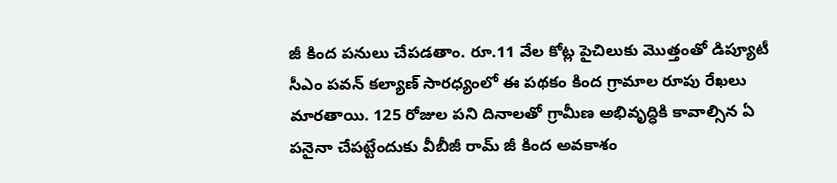జీ కింద పనులు చేపడతాం. రూ.11 వేల కోట్ల పైచిలుకు మొత్తంతో డిప్యూటీ సీఎం పవన్ కల్యాణ్ సారధ్యంలో ఈ పథకం కింద గ్రామాల రూపు రేఖలు మారతాయి. 125 రోజుల పని దినాలతో గ్రామీణ అభివృద్ధికి కావాల్సిన ఏ పనైనా చేపట్టేందుకు వీబీజీ రామ్ జీ కింద అవకాశం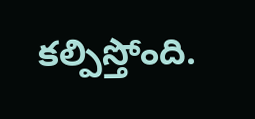కల్పిస్తోంది.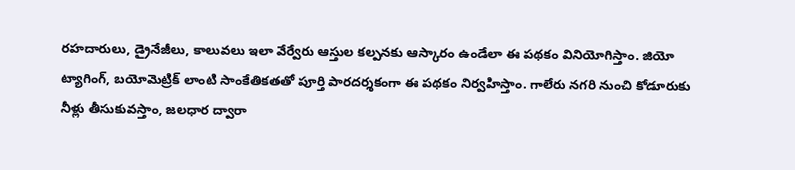రహదారులు, డ్రైనేజీలు, కాలువలు ఇలా వేర్వేరు ఆస్తుల కల్పనకు ఆస్కారం ఉండేలా ఈ పథకం వినియోగిస్తాం. జియో ట్యాగింగ్, బయోమెట్రిక్ లాంటి సాంకేతికతతో పూర్తి పారదర్శకంగా ఈ పథకం నిర్వహిస్తాం. గాలేరు నగరి నుంచి కోడూరుకు నీళ్లు తీసుకువస్తాం, జలధార ద్వారా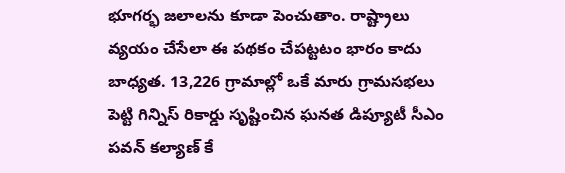భూగర్భ జలాలను కూడా పెంచుతాం. రాష్ట్రాలు వ్యయం చేసేలా ఈ పథకం చేపట్టటం భారం కాదు బాధ్యత. 13,226 గ్రామాల్లో ఒకే మారు గ్రామసభలు పెట్టి గిన్నిస్ రికార్డు సృష్టించిన ఘనత డిప్యూటీ సీఎం పవన్ కల్యాణ్ కే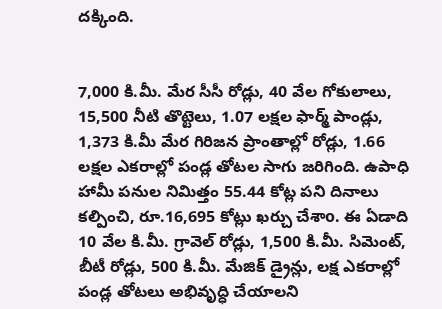దక్కింది.


7,000 కి.మీ. మేర సీసీ రోడ్లు, 40 వేల గోకులాలు, 15,500 నీటి తొట్టెలు, 1.07 లక్షల ఫార్మ్ పాండ్లు, 1,373 కి.మీ మేర గిరిజన ప్రాంతాల్లో రోడ్లు, 1.66 లక్షల ఎకరాల్లో పండ్ల తోటల సాగు జరిగింది. ఉపాధి హామీ పనుల నిమిత్తం 55.44 కోట్ల పని దినాలు కల్పించి, రూ.16,695 కోట్లు ఖర్చు చేశాo. ఈ ఏడాది 10 వేల కి.మీ. గ్రావెల్ రోడ్లు, 1,500 కి.మీ. సిమెంట్, బీటీ రోడ్లు, 500 కి.మీ. మేజిక్ డ్రైన్లు, లక్ష ఎకరాల్లో పండ్ల తోటలు అభివృద్ధి చేయాలని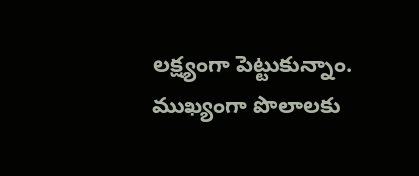లక్ష్యంగా పెట్టుకున్నాం. ముఖ్యంగా పొలాలకు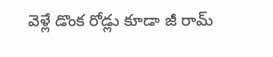వెళ్లే డొంక రోడ్లు కూడా జీ రామ్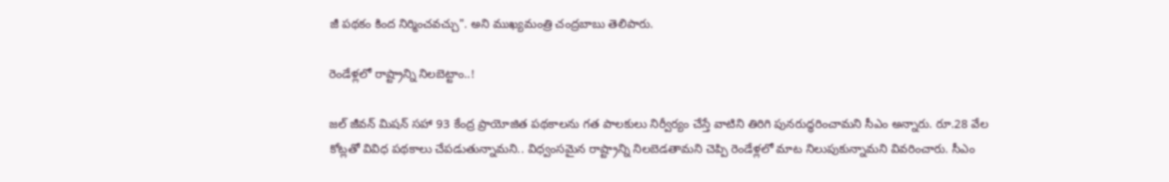జీ పథకం కింద నిర్మించవచ్చు". అని ముఖ్యమంత్రి చంద్రబాబు తెలిపారు.

రెండేళ్లలో రాష్ట్రాన్ని నిలబెట్టాం..!

జల్ జీవన్ మిషన్ సహా 93 కేంద్ర ప్రాయోజిత పథకాలను గత పాలకులు నిర్వీర్యం చేస్తే వాటిని తిరిగి పునరుద్ధరించామని సీఎం అన్నారు. రూ.28 వేల కోట్లతో వివిధ పథకాలు చేపడుతున్నామని.. విధ్వంసమైన రాష్ట్రాన్ని నిలబెడతామని చెప్పి రెండేళ్లలో మాట నిలుపుకున్నామని వివరించారు. సీఎం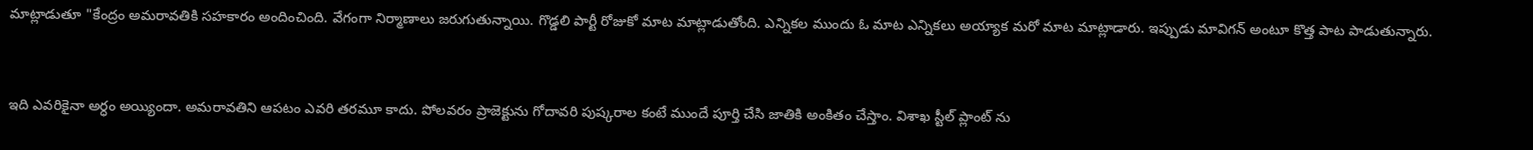మాట్లాడుతూ "కేంద్రం అమరావతికి సహకారం అందించింది. వేగంగా నిర్మాణాలు జరుగుతున్నాయి. గొడ్డలి పార్టీ రోజుకో మాట మాట్లాడుతోంది. ఎన్నికల ముందు ఓ మాట ఎన్నికలు అయ్యాక మరో మాట మాట్లాడారు. ఇప్పుడు మావిగన్ అంటూ కొత్త పాట పాడుతున్నారు.


ఇది ఎవరికైనా అర్ధం అయ్యిందా. అమరావతిని ఆపటం ఎవరి తరమూ కాదు. పోలవరం ప్రాజెక్టును గోదావరి పుష్కరాల కంటే ముందే పూర్తి చేసి జాతికి అంకితం చేస్తాం. విశాఖ స్టీల్ ప్లాంట్ ను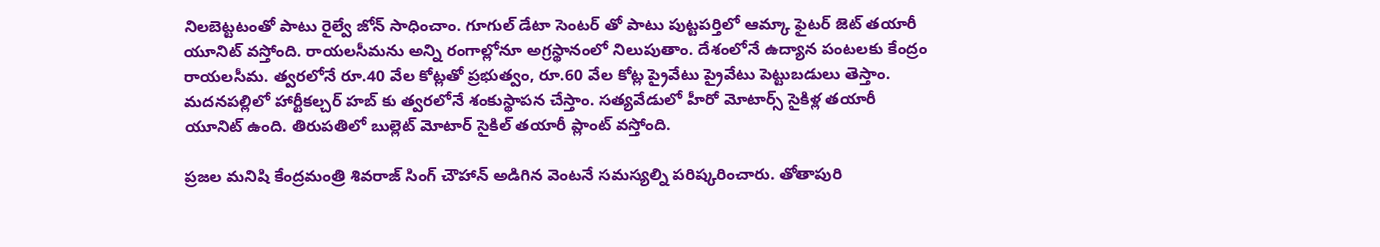నిలబెట్టటంతో పాటు రైల్వే జోన్ సాధించాం. గూగుల్ డేటా సెంటర్ తో పాటు పుట్టపర్తిలో ఆమ్కా ఫైటర్ జెట్ తయారీ యూనిట్ వస్తోంది. రాయలసీమను అన్ని రంగాల్లోనూ అగ్రస్థానంలో నిలుపుతాం. దేశంలోనే ఉద్యాన పంటలకు కేంద్రం రాయలసీమ. త్వరలోనే రూ.40 వేల కోట్లతో ప్రభుత్వం, రూ.60 వేల కోట్ల ప్రైవేటు ప్రైవేటు పెట్టుబడులు తెస్తాం. మదనపల్లిలో హార్టీకల్చర్ హబ్ కు త్వరలోనే శంకుస్థాపన చేస్తాం. సత్యవేడులో హీరో మోటార్స్ సైకిళ్ల తయారీ యూనిట్ ఉంది. తిరుపతిలో బుల్లెట్ మోటార్ సైకిల్ తయారీ ప్లాంట్ వస్తోంది.

ప్రజల మనిషి కేంద్రమంత్రి శివరాజ్ సింగ్ చౌహాన్ అడిగిన వెంటనే సమస్యల్ని పరిష్కరించారు. తోతాపురి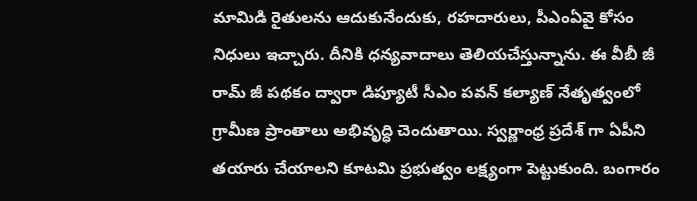మామిడి రైతులను ఆదుకునేందుకు, రహదారులు, పీఎంఏవై కోసం నిధులు ఇచ్చారు. దీనికి ధన్యవాదాలు తెలియచేస్తున్నాను. ఈ వీబీ జీ రామ్ జీ పథకం ద్వారా డిప్యూటీ సీఎం పవన్ కల్యాణ్ నేతృత్వంలో గ్రామీణ ప్రాంతాలు అభివృద్ధి చెందుతాయి. స్వర్ణాంధ్ర ప్రదేశ్ గా ఏపీని తయారు చేయాలని కూటమి ప్రభుత్వం లక్ష్యంగా పెట్టుకుంది. బంగారం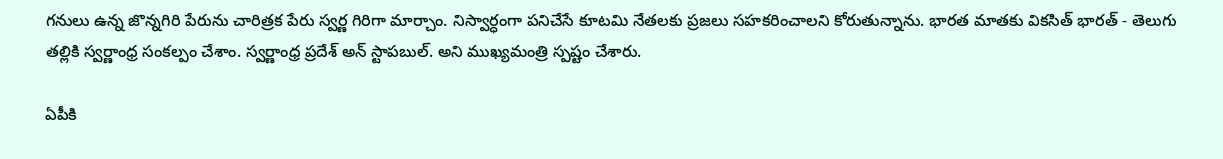గనులు ఉన్న జొన్నగిరి పేరును చారిత్రక పేరు స్వర్ణ గిరిగా మార్చాం. నిస్వార్ధంగా పనిచేసే కూటమి నేతలకు ప్రజలు సహకరించాలని కోరుతున్నాను. భారత మాతకు వికసిత్ భారత్ - తెలుగు తల్లికి స్వర్ణాంధ్ర సంకల్పం చేశాం. స్వర్ణాంధ్ర ప్రదేశ్ అన్ స్టాపబుల్. అని ముఖ్యమంత్రి స్పష్టం చేశారు.

ఏపీకి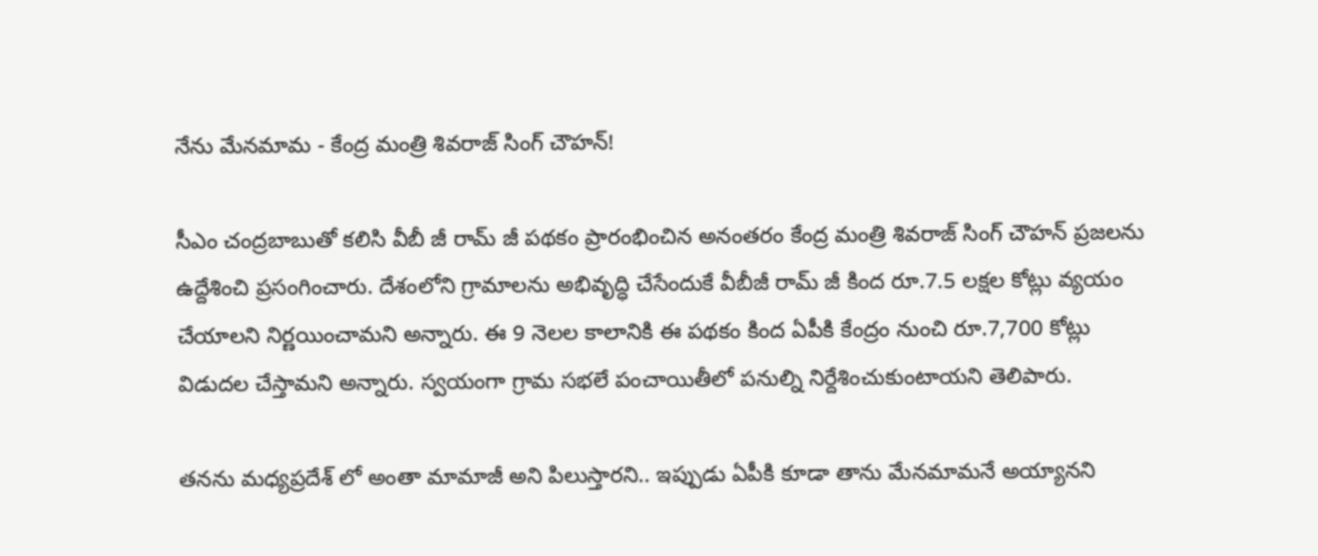నేను మేనమామ - కేంద్ర మంత్రి శివరాజ్ సింగ్ చౌహన్!

సీఎం చంద్రబాబుతో కలిసి వీబీ జీ రామ్ జీ పథకం ప్రారంభించిన అనంతరం కేంద్ర మంత్రి శివరాజ్ సింగ్ చౌహన్ ప్రజలను ఉద్దేశించి ప్రసంగించారు. దేశంలోని గ్రామాలను అభివృద్ధి చేసేందుకే వీబీజీ రామ్ జీ కింద రూ.7.5 లక్షల కోట్లు వ్యయం చేయాలని నిర్ణయించామని అన్నారు. ఈ 9 నెలల కాలానికి ఈ పథకం కింద ఏపీకి కేంద్రం నుంచి రూ.7,700 కోట్లు విడుదల చేస్తామని అన్నారు. స్వయంగా గ్రామ సభలే పంచాయితీలో పనుల్ని నిర్దేశించుకుంటాయని తెలిపారు.

తనను మధ్యప్రదేశ్ లో అంతా మామాజీ అని పిలుస్తారని.. ఇప్పుడు ఏపీకి కూడా తాను మేనమామనే అయ్యానని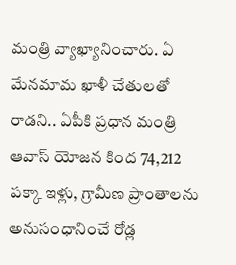మంత్రి వ్యాఖ్యానించారు. ఏ మేనమామ ఖాళీ చేతులతో రాడని.. ఏపీకి ప్రధాన మంత్రి ఆవాస్ యోజన కింద 74,212 పక్కా ఇళ్లు, గ్రామీణ ప్రాంతాలను అనుసంధానించే రోడ్ల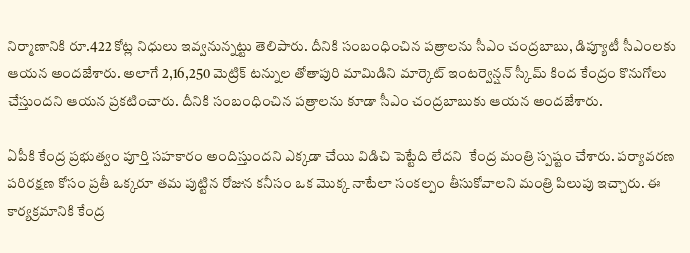నిర్మాణానికి రూ.422 కోట్ల నిధులు ఇవ్వనున్నట్టు తెలిపారు. దీనికి సంబంధించిన పత్రాలను సీఎం చంద్రబాబు, డిప్యూటీ సీఎంలకు ఆయన అందజేశారు. అలాగే 2,16,250 మెట్రిక్ టన్నుల తోతాపురి మామిడిని మార్కెట్ ఇంటర్వెన్షన్ స్కీమ్ కింద కేంద్రం కొనుగోలు చేస్తుందని ఆయన ప్రకటించారు. దీనికి సంబంధించిన పత్రాలను కూడా సీఎం చంద్రబాబుకు ఆయన అందజేశారు.

ఏపీకి కేంద్ర ప్రభుత్వం పూర్తి సహకారం అందిస్తుందని ఎక్కడా చేయి విడిచి పెట్టేది లేదని  కేంద్ర మంత్రి స్పష్టం చేశారు. పర్యావరణ పరిరక్షణ కోసం ప్రతీ ఒక్కరూ తమ పుట్టిన రోజున కనీసం ఒక మొక్క నాటేలా సంకల్పం తీసుకోవాలని మంత్రి పిలుపు ఇచ్చారు. ఈ కార్యక్రమానికి కేంద్ర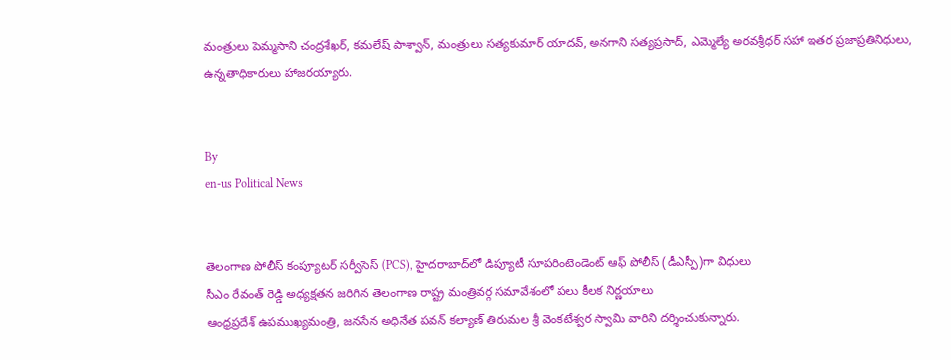మంత్రులు పెమ్మసాని చంద్రశేఖర్, కమలేష్ పాశ్వాన్, మంత్రులు సత్యకుమార్ యాదవ్, అనగాని సత్యప్రసాద్, ఎమ్మెల్యే అరవశ్రీధర్ సహా ఇతర ప్రజాప్రతినిధులు, ఉన్నతాధికారులు హాజరయ్యారు.


By
en-us Political News


తెలంగాణ పోలీస్ కంప్యూటర్ సర్వీసెస్ (PCS), హైదరాబాద్‌లో డిప్యూటీ సూపరింటెండెంట్ ఆఫ్ పోలీస్ (డీఎస్పీ)గా విధులు
సీఎం రేవంత్ రెడ్డి అధ్యక్షతన జరిగిన తెలంగాణ రాష్ట్ర మంత్రివర్గ సమావేశంలో పలు కీలక నిర్ణయాలు
ఆంధ్రప్రదేశ్ ఉపముఖ్యమంత్రి, జనసేన అధినేత పవన్ కల్యాణ్ తిరుమల శ్రీ వెంకటేశ్వర స్వామి వారిని దర్శించుకున్నారు.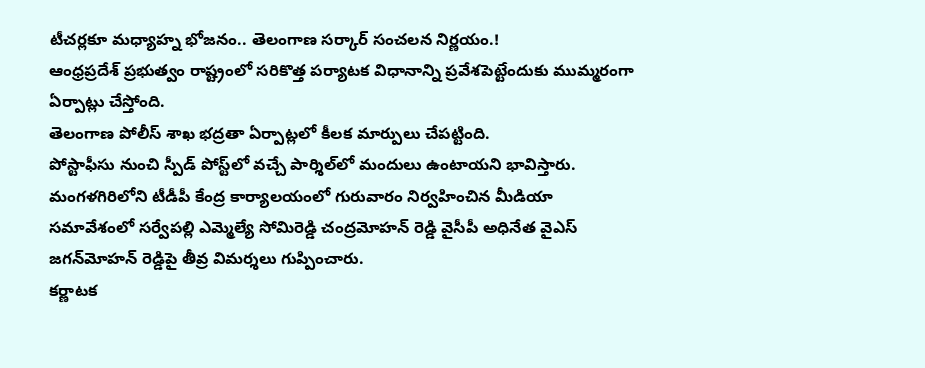టీచర్లకూ మధ్యాహ్న భోజనం.. తెలంగాణ సర్కార్ సంచలన నిర్ణయం.!
ఆంధ్రప్రదేశ్ ప్రభుత్వం రాష్ట్రంలో సరికొత్త పర్యాటక విధానాన్ని ప్రవేశపెట్టేందుకు ముమ్మరంగా ఏర్పాట్లు చేస్తోంది.
తెలంగాణ పోలీస్ శాఖ భద్రతా ఏర్పాట్లలో కీలక మార్పులు చేపట్టింది.
పోస్టాఫీసు నుంచి స్పీడ్ పోస్ట్‌లో వచ్చే పార్శిల్‌లో మందులు ఉంటాయని భావిస్తారు.
మంగళగిరిలోని టీడీపీ కేంద్ర కార్యాలయంలో గురువారం నిర్వహించిన మీడియా సమావేశంలో సర్వేపల్లి ఎమ్మెల్యే సోమిరెడ్డి చంద్రమోహన్ రెడ్డి వైసీపీ అధినేత వైఎస్ జగన్‌మోహన్ రెడ్డిపై తీవ్ర విమర్శలు గుప్పించారు.
కర్ణాటక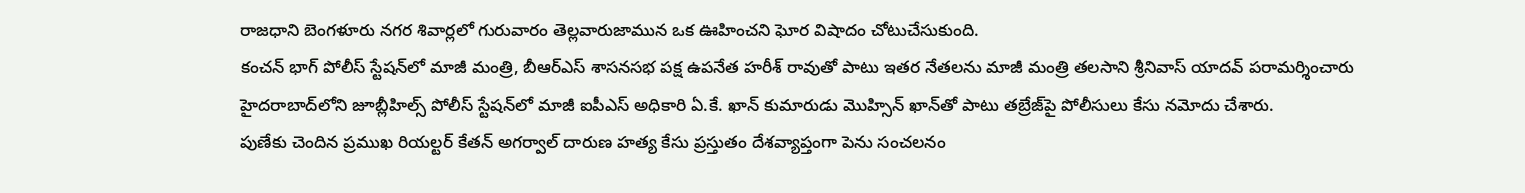రాజధాని బెంగళూరు నగర శివార్లలో గురువారం తెల్లవారుజామున ఒక ఊహించని ఘోర విషాదం చోటుచేసుకుంది.
కంచన్ భాగ్ పోలీస్ స్టేషన్‌లో మాజీ మంత్రి, బీఆర్ఎస్ శాసనసభ పక్ష ఉపనేత హరీశ్ రావుతో పాటు ఇతర నేతలను మాజీ మంత్రి తలసాని శ్రీనివాస్ యాదవ్ పరామర్శించారు
హైదరాబాద్‌లోని జూబ్లీహిల్స్ పోలీస్ స్టేషన్‌లో మాజీ ఐపీఎస్ అధికారి ఏ.కే. ఖాన్ కుమారుడు మొహ్సిన్ ఖాన్‌తో పాటు తబ్రేజ్‌పై పోలీసులు కేసు నమోదు చేశారు.
పుణేకు చెందిన ప్రముఖ రియల్టర్ కేతన్ అగర్వాల్ దారుణ హత్య కేసు ప్రస్తుతం దేశవ్యాప్తంగా పెను సంచలనం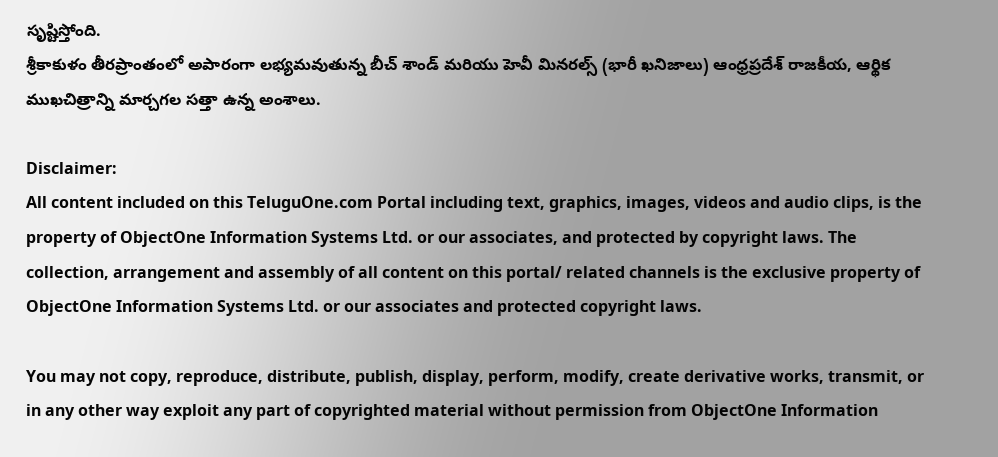సృష్టిస్తోంది.
శ్రీకాకుళం తీరప్రాంతంలో అపారంగా లభ్యమవుతున్న బీచ్ శాండ్ మరియు హెవీ మినరల్స్ (భారీ ఖనిజాలు) ఆంధ్రప్రదేశ్ రాజకీయ, ఆర్థిక ముఖచిత్రాన్ని మార్చగల సత్తా ఉన్న అంశాలు.

Disclaimer:
All content included on this TeluguOne.com Portal including text, graphics, images, videos and audio clips, is the property of ObjectOne Information Systems Ltd. or our associates, and protected by copyright laws. The collection, arrangement and assembly of all content on this portal/ related channels is the exclusive property of ObjectOne Information Systems Ltd. or our associates and protected copyright laws.

You may not copy, reproduce, distribute, publish, display, perform, modify, create derivative works, transmit, or in any other way exploit any part of copyrighted material without permission from ObjectOne Information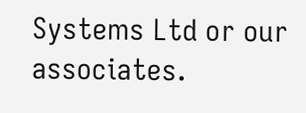Systems Ltd or our associates.